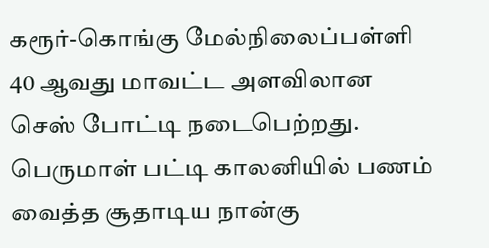கரூர்-கொங்கு மேல்நிலைப்பள்ளி  40 ஆவது மாவட்ட அளவிலான செஸ் போட்டி நடைபெற்றது.
பெருமாள் பட்டி காலனியில் பணம் வைத்த சூதாடிய நான்கு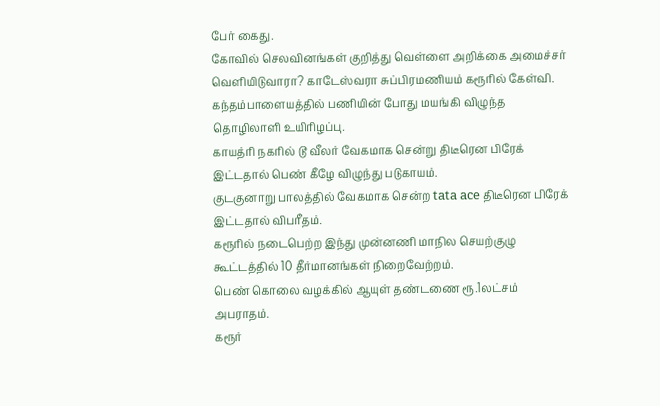பேர் கைது.
கோவில் செலவினங்கள் குறித்து வெள்ளை அறிக்கை அமைச்சர் வெளியிடுவாரா? காடேஸ்வரா சுப்பிரமணியம் கரூரில் கேள்வி.
கந்தம்பாளையத்தில் பணியின் போது மயங்கி விழுந்த தொழிலாளி உயிரிழப்பு.
காயத்ரி நகரில் டூ வீலர் வேகமாக சென்று திடீரென பிரேக் இட்டதால் பெண் கீழே விழுந்து படுகாயம்.
குடகுனாறு பாலத்தில் வேகமாக சென்ற tata ace திடீரென பிரேக் இட்டதால் விபரீதம்.
கரூரில் நடைபெற்ற இந்து முன்னணி மாநில செயற்குழு கூட்டத்தில் 10 தீர்மானங்கள் நிறைவேற்றம்.
பெண் கொலை வழக்கில் ஆயுள் தண்டணை ரூ.1லட்சம் அபராதம்.
கரூர்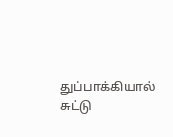துப்பாக்கியால் சுட்டு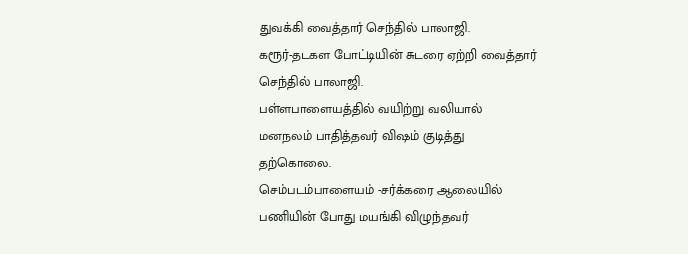துவக்கி வைத்தார் செந்தில் பாலாஜி.
கரூர்-தடகள போட்டியின் சுடரை ஏற்றி வைத்தார் செந்தில் பாலாஜி.
பள்ளபாளையத்தில் வயிற்று வலியால் மனநலம் பாதித்தவர் விஷம் குடித்து தற்கொலை.
செம்படம்பாளையம் -சர்க்கரை ஆலையில் பணியின் போது மயங்கி விழுந்தவர்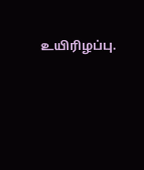உயிரிழப்பு.